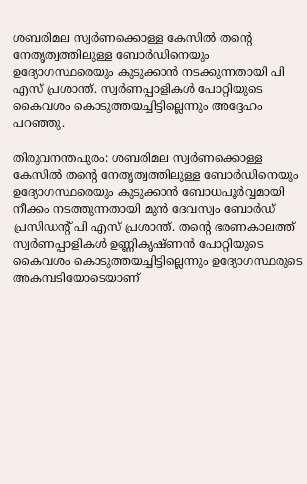ശബരിമല സ്വർണക്കൊള്ള കേസിൽ തൻ്റെ നേതൃത്വത്തിലുള്ള ബോർഡിനെയും ഉദ്യോഗസ്ഥരെയും കുടുക്കാൻ നടക്കുന്നതായി പി എസ് പ്രശാന്ത്. സ്വർണപ്പാളികള്‍ പോറ്റിയുടെ കൈവശം കൊടുത്തയച്ചിട്ടില്ലെന്നും അദ്ദേഹം പറഞ്ഞു.

തിരുവനന്തപുരം: ശബരിമല സ്വർണക്കൊള്ള കേസിൽ തൻ്റെ നേതൃത്വത്തിലുള്ള ബോർഡിനെയും ഉദ്യോഗസ്ഥരെയും കുടുക്കാൻ ബോധപൂർവ്വമായി നീക്കം നടത്തുന്നതായി മുൻ ദേവസ്വം ബോർഡ് പ്രസിഡന്റ് പി എസ് പ്രശാന്ത്. തൻ്റെ ഭരണകാലത്ത് സ്വർണപ്പാളികള്‍ ഉണ്ണികൃഷ്ണൻ പോറ്റിയുടെ കൈവശം കൊടുത്തയച്ചിട്ടില്ലെന്നും ഉദ്യോഗസ്ഥരുടെ അകമ്പടിയോടെയാണ്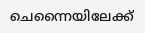ചെന്നൈയിലേക്ക്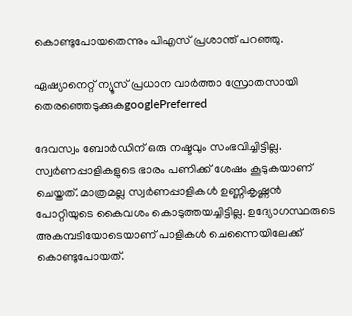കൊണ്ടുപോയതെന്നും പിഎസ് പ്രശാന്ത് പറഞ്ഞു.

ഏഷ്യാനെറ്റ് ന്യൂസ് പ്രധാന വാർത്താ സ്രോതസായി തെരഞ്ഞെടുക്കുകgooglePreferred

ദേവസ്വം ബോർഡിന് ഒരു നഷ്ടവും സംഭവിച്ചിട്ടില്ല. സ്വർണപ്പാളികളുടെ ഭാരം പണിക്ക് ശേഷം കൂടുകയാണ് ചെയ്തത്. മാത്രമല്ല സ്വർണപ്പാളികൾ ഉണ്ണികൃഷ്ണൻ പോറ്റിയുടെ കൈവശം കൊടുത്തയച്ചിട്ടില്ല. ഉദ്യോഗസ്ഥരുടെ അകമ്പടിയോടെയാണ് പാളികൾ ചെന്നൈയിലേക്ക് കൊണ്ടുപോയത്.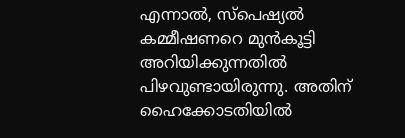എന്നാൽ, സ്പെഷ്യൽ കമ്മീഷണറെ മുൻകൂട്ടി അറിയിക്കുന്നതിൽ പിഴവുണ്ടായിരുന്നു. അതിന് ഹൈക്കോടതിയിൽ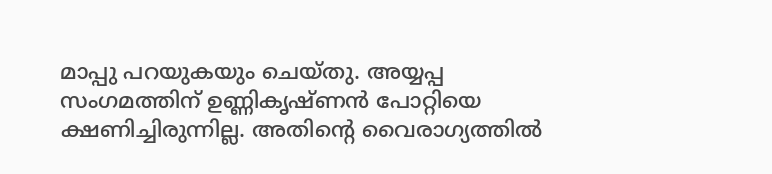മാപ്പു പറയുകയും ചെയ്തു. അയ്യപ്പ സംഗമത്തിന് ഉണ്ണികൃഷ്ണൻ പോറ്റിയെ ക്ഷണിച്ചിരുന്നില്ല. അതിന്റെ വൈരാഗ്യത്തിൽ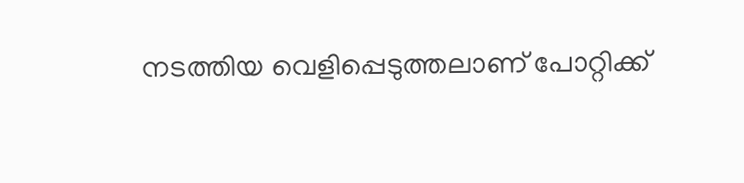നടത്തിയ വെളിപ്പെടുത്തലാണ് പോറ്റിക്ക്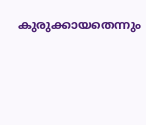കുരുക്കായതെന്നും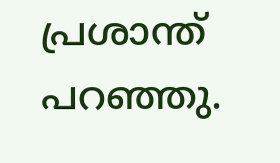പ്രശാന്ത് പറഞ്ഞു.